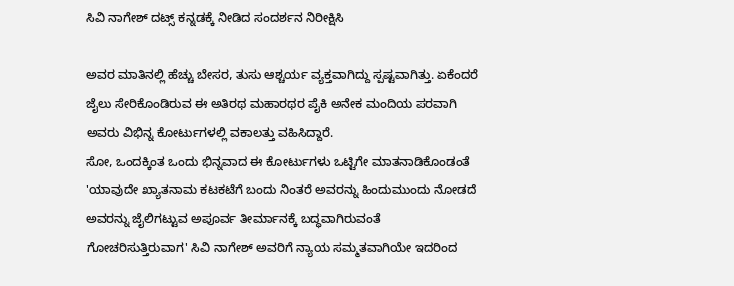ಸಿವಿ ನಾಗೇಶ್ ದಟ್ಸ್ ಕನ್ನಡಕ್ಕೆ ನೀಡಿದ ಸಂದರ್ಶನ ನಿರೀಕ್ಷಿಸಿ

ಅವರ ಮಾತಿನಲ್ಲಿ ಹೆಚ್ಚು ಬೇಸರ, ತುಸು ಆಶ್ಚರ್ಯ ವ್ಯಕ್ತವಾಗಿದ್ದು ಸ್ಪಷ್ಟವಾಗಿತ್ತು. ಏಕೆಂದರೆ ಜೈಲು ಸೇರಿಕೊಂಡಿರುವ ಈ ಅತಿರಥ ಮಹಾರಥರ ಪೈಕಿ ಅನೇಕ ಮಂದಿಯ ಪರವಾಗಿ ಅವರು ವಿಭಿನ್ನ ಕೋರ್ಟುಗಳಲ್ಲಿ ವಕಾಲತ್ತು ವಹಿಸಿದ್ದಾರೆ.
ಸೋ, ಒಂದಕ್ಕಿಂತ ಒಂದು ಭಿನ್ನವಾದ ಈ ಕೋರ್ಟುಗಳು ಒಟ್ಟಿಗೇ ಮಾತನಾಡಿಕೊಂಡಂತೆ 'ಯಾವುದೇ ಖ್ಯಾತನಾಮ ಕಟಕಟೆಗೆ ಬಂದು ನಿಂತರೆ ಅವರನ್ನು ಹಿಂದುಮುಂದು ನೋಡದೆ ಅವರನ್ನು ಜೈಲಿಗಟ್ಟುವ ಅಪೂರ್ವ ತೀರ್ಮಾನಕ್ಕೆ ಬದ್ಧವಾಗಿರುವಂತೆ ಗೋಚರಿಸುತ್ತಿರುವಾಗ' ಸಿವಿ ನಾಗೇಶ್ ಅವರಿಗೆ ನ್ಯಾಯ ಸಮ್ಮತವಾಗಿಯೇ ಇದರಿಂದ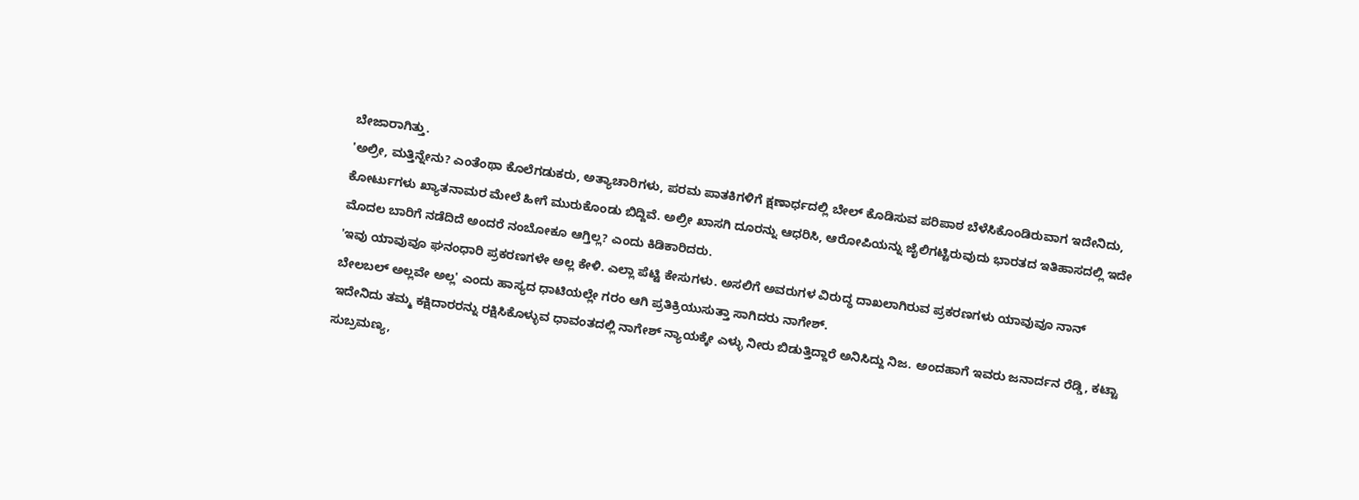ಬೇಜಾರಾಗಿತ್ತು.
'ಅಲ್ರೀ, ಮತ್ತಿನ್ನೇನು? ಎಂತೆಂಥಾ ಕೊಲೆಗಡುಕರು, ಅತ್ಯಾಚಾರಿಗಳು, ಪರಮ ಪಾತಕಿಗಳಿಗೆ ಕ್ಷಣಾರ್ಧದಲ್ಲಿ ಬೇಲ್ ಕೊಡಿಸುವ ಪರಿಪಾಠ ಬೆಳೆಸಿಕೊಂಡಿರುವಾಗ ಇದೇನಿದು, ಕೋರ್ಟುಗಳು ಖ್ಯಾತನಾಮರ ಮೇಲೆ ಹೀಗೆ ಮುರುಕೊಂಡು ಬಿದ್ದಿವೆ. ಅಲ್ರೀ ಖಾಸಗಿ ದೂರನ್ನು ಆಧರಿಸಿ, ಆರೋಪಿಯನ್ನು ಜೈಲಿಗಟ್ಟಿರುವುದು ಭಾರತದ ಇತಿಹಾಸದಲ್ಲಿ ಇದೇ ಮೊದಲ ಬಾರಿಗೆ ನಡೆದಿದೆ ಅಂದರೆ ನಂಬೋಕೂ ಆಗ್ತಿಲ್ಲ? ಎಂದು ಕಿಡಿಕಾರಿದರು.
'ಇವು ಯಾವುವೂ ಘನಂಧಾರಿ ಪ್ರಕರಣಗಳೇ ಅಲ್ಲ ಕೇಳಿ. ಎಲ್ಲಾ ಪೆಟ್ಟಿ ಕೇಸುಗಳು. ಅಸಲಿಗೆ ಅವರುಗಳ ವಿರುದ್ಧ ದಾಖಲಾಗಿರುವ ಪ್ರಕರಣಗಳು ಯಾವುವೂ ನಾನ್ ಬೇಲಬಲ್ ಅಲ್ಲವೇ ಅಲ್ಲ' ಎಂದು ಹಾಸ್ಯದ ಧಾಟಿಯಲ್ಲೇ ಗರಂ ಆಗಿ ಪ್ರತಿಕ್ರಿಯುಸುತ್ತಾ ಸಾಗಿದರು ನಾಗೇಶ್.
ಇದೇನಿದು ತಮ್ಮ ಕಕ್ಷಿದಾರರನ್ನು ರಕ್ಷಿಸಿಕೊಳ್ಳುವ ಧಾವಂತದಲ್ಲಿ ನಾಗೇಶ್ ನ್ಯಾಯಕ್ಕೇ ಎಳ್ಳು ನೀರು ಬಿಡುತ್ತಿದ್ದಾರೆ ಅನಿಸಿದ್ದು ನಿಜ. ಅಂದಹಾಗೆ ಇವರು ಜನಾರ್ದನ ರೆಡ್ಡಿ, ಕಟ್ಟಾ ಸುಬ್ರಮಣ್ಯ,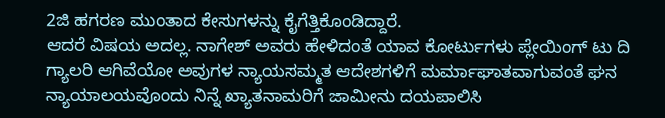2ಜಿ ಹಗರಣ ಮುಂತಾದ ಕೇಸುಗಳನ್ನು ಕೈಗೆತ್ತಿಕೊಂಡಿದ್ದಾರೆ.
ಆದರೆ ವಿಷಯ ಅದಲ್ಲ. ನಾಗೇಶ್ ಅವರು ಹೇಳಿದಂತೆ ಯಾವ ಕೋರ್ಟುಗಳು ಪ್ಲೇಯಿಂಗ್ ಟು ದಿ ಗ್ಯಾಲರಿ ಆಗಿವೆಯೋ ಅವುಗಳ ನ್ಯಾಯಸಮ್ಮತ ಆದೇಶಗಳಿಗೆ ಮರ್ಮಾಘಾತವಾಗುವಂತೆ ಘನ ನ್ಯಾಯಾಲಯವೊಂದು ನಿನ್ನೆ ಖ್ಯಾತನಾಮರಿಗೆ ಜಾಮೀನು ದಯಪಾಲಿಸಿ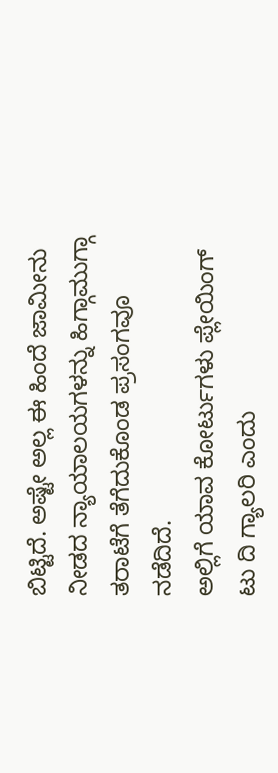ಬಿಟ್ಟಿದೆ. ಅಷ್ಟೇ ಅಲ್ಲ ಈ ಹಿಂದೆ ಜಾಮೀನು ನೀಡದ ನ್ಯಾಯಾಲಯಗಳನ್ನು ಹಿಗ್ಗಾಮುಗ್ಗಾ ತರಾಟೆಗೆ ತೆಗೆದುಕೊಂಡ ಪ್ರಸಂಗವೂ ನಡೆದಿದೆ.
ಅಲ್ಲಿಗೆ ಯಾವ ಕೋರ್ಟುಗಳು ಪ್ಲೇಯಿಂಗ್ ಟು ದಿ ಗ್ಯಾಲರಿ ಎಂದು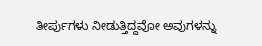ತೀರ್ಪುಗಳು ನೀಡುತ್ತಿದ್ದವೋ ಅವುಗಳನ್ನು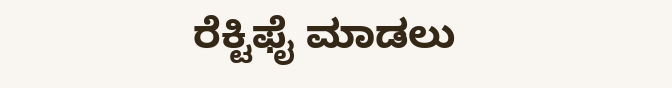ರೆಕ್ಟಿಫೈ ಮಾಡಲು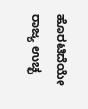ಹೊರಟಿದೆಯೇ ರಾಜ್ಯ ಉಚ್ಛ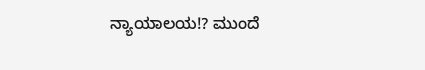ನ್ಯಾಯಾಲಯ!? ಮುಂದೆ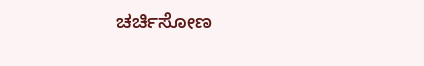ಚರ್ಚಿಸೋಣ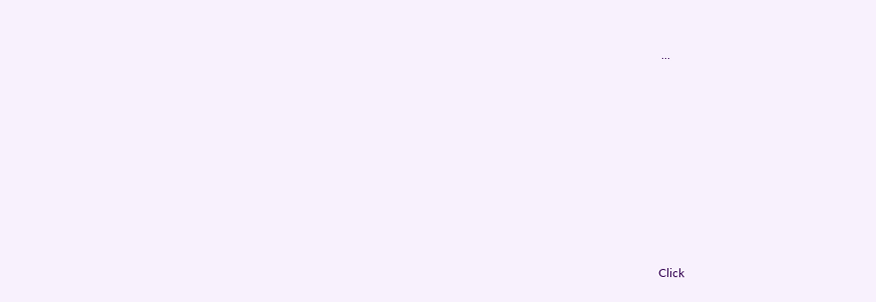...












Click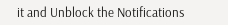it and Unblock the Notifications